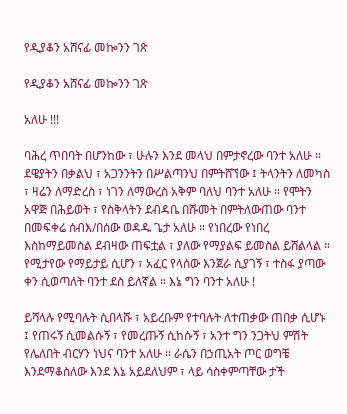የዲያቆን አሸናፊ መኰንን ገጽ

የዲያቆን አሸናፊ መኰንን ገጽ

አለሁ !!!

ባሕረ ጥበባት በሆንከው ፣ ሁሉን እንደ መላህ በምታኖረው ባንተ አለሁ ። ደዌያትን በቃልህ ፣ አጋንንትን በሥልጣንህ በምትሸኘው ፤ ትላንትን ለመካስ ፣ ዛሬን ለማድረስ ፣ ነገን ለማውረስ አቅም ባለህ ባንተ አለሁ ። የሞትን አዋጅ በሕይወት ፣ የስቅላትን ደብዳቤ በሹመት በምትለውጠው ባንተ በመፍቀሬ ሰብእ/በሰው ወዳዱ ጌታ አለሁ ። የነበረው የነበረ እስከማይመስል ደብዛው ጠፍቷል ፣ ያለው የማያልፍ ይመስል ይሸልላል ። የሚታየው የማይታይ ሲሆን ፣ አፈር የላሰው እንጀራ ሲያገኝ ፣ ተስፋ ያጣው ቀን ሲወጣለት ባንተ ደስ ይለኛል ። እኔ ግን ባንተ አለሁ !

ይሻላሉ የሚባሉት ሲበላሹ ፣ አይረቡም የተባሉት ለተጠቃው ጠበቃ ሲሆኑ ፤ የጠሩኝ ሲመልሱኝ ፣ የመረጡኝ ሲከሱኝ ፣ አንተ ግን ንጋትህ ምሽት የሌለበት ብርሃን ነህና ባንተ አለሁ ። ራሴን በኃጢአት ጦር ወግቼ እንደማቆስለው እንደ እኔ አይደለህም ፣ ላይ ሳስቀምጣቸው ታች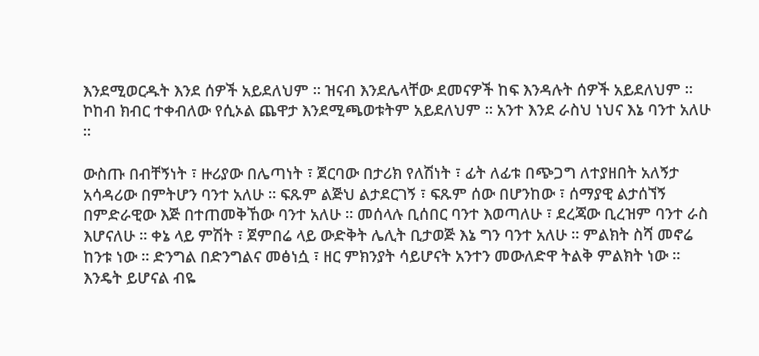እንደሚወርዱት እንደ ሰዎች አይደለህም ። ዝናብ እንደሌላቸው ደመናዎች ከፍ እንዳሉት ሰዎች አይደለህም ። ኮከብ ክብር ተቀብለው የሲኦል ጨዋታ እንደሚጫወቱትም አይደለህም ። አንተ እንደ ራስህ ነህና እኔ ባንተ አለሁ ።

ውስጡ በብቸኝነት ፣ ዙሪያው በሌጣነት ፣ ጀርባው በታሪክ የለሽነት ፣ ፊት ለፊቱ በጭጋግ ለተያዘበት አለኝታ አሳዳሪው በምትሆን ባንተ አለሁ ። ፍጹም ልጅህ ልታደርገኝ ፣ ፍጹም ሰው በሆንከው ፣ ሰማያዊ ልታሰኘኝ በምድራዊው እጅ በተጠመቅኸው ባንተ አለሁ ። መሰላሉ ቢሰበር ባንተ እወጣለሁ ፣ ደረጃው ቢረዝም ባንተ ራስ እሆናለሁ ። ቀኔ ላይ ምሽት ፣ ጀምበሬ ላይ ውድቅት ሌሊት ቢታወጅ እኔ ግን ባንተ አለሁ ። ምልክት ስሻ መኖሬ ከንቱ ነው ። ድንግል በድንግልና መፅነሷ ፣ ዘር ምክንያት ሳይሆናት አንተን መውለድዋ ትልቅ ምልክት ነው ። እንዴት ይሆናል ብዬ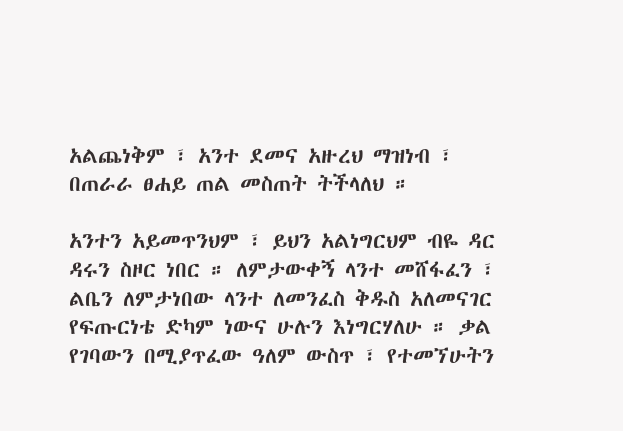አልጨነቅም ፣ አንተ ደመና አዙረህ ማዝነብ ፣ በጠራራ ፀሐይ ጠል መስጠት ትችላለህ ።

አንተን አይመጥንህም ፣ ይህን አልነግርህም ብዬ ዳር ዳሩን ስዞር ነበር ። ለምታውቀኝ ላንተ መሸፋፈን ፣ ልቤን ለምታነበው ላንተ ለመንፈስ ቅዱስ አለመናገር የፍጡርነቴ ድካም ነውና ሁሉን እነግርሃለሁ ። ቃል የገባውን በሚያጥፈው ዓለም ውስጥ ፣ የተመኘሁትን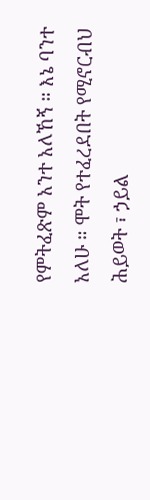የምትፈጽም አንተ አለኸኝ ። እኔ ባንተ አለሁ ። ሞት የተፈረደበት የሚኖርብህ ሕይወት ፣ ኃይል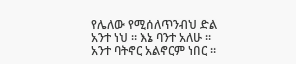የሌለው የሚሰለጥንብህ ድል አንተ ነህ ። እኔ ባንተ አለሁ ። አንተ ባትኖር አልኖርም ነበር ።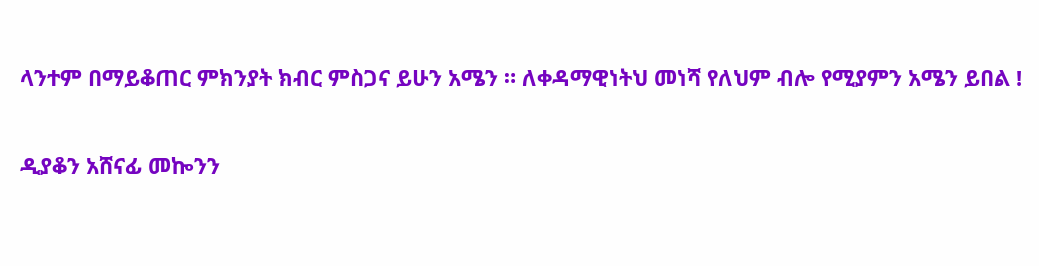ላንተም በማይቆጠር ምክንያት ክብር ምስጋና ይሁን አሜን ። ለቀዳማዊነትህ መነሻ የለህም ብሎ የሚያምን አሜን ይበል !

ዲያቆን አሸናፊ መኰንን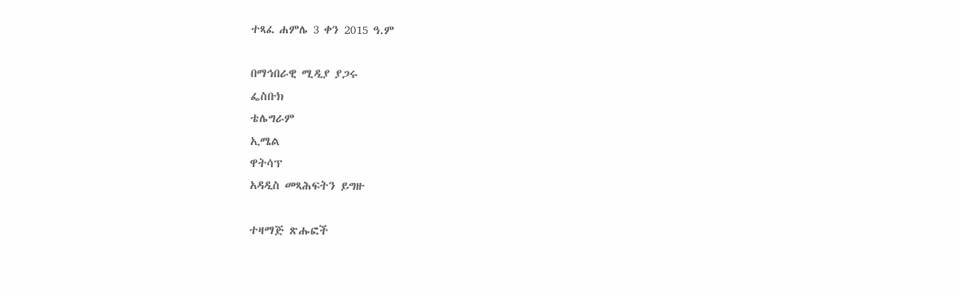ተጻፈ ሐምሌ 3 ቀን 2015 ዓ.ም

በማኅበራዊ ሚዲያ ያጋሩ
ፌስቡክ
ቴሌግራም
ኢሜል
ዋትሳፕ
አዳዲስ መጻሕፍትን ይግዙ

ተዛማጅ ጽሑፎች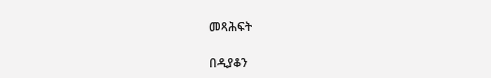መጻሕፍት

በዲያቆን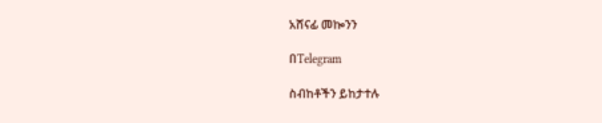አሸናፊ መኰንን

በTelegram

ስብከቶችን ይከታተሉ